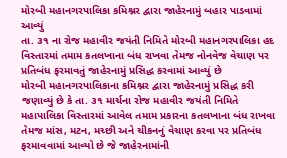મોરબી મહાનગરપાલિકા કમિશ્નર દ્વારા જાહેરનામું બહાર પાડવામાં આવ્યું
તા. ૩૧ ના રોજ મહાવીર જયંતી નિમિતે મોરબી મહાનગરપાલિકા હદ વિસ્તારમાં તમામ કતલખાના બંધ રાખવા તેમજ નોનવેજ વેચાણ પર પ્રતિબંધ ફરમાવતું જાહેરનામું પ્રસિદ્ધ કરવામાં આવ્યું છે
મોરબી મહાનગરપાલિકાના કમિશ્નર દ્વારા જાહેરનામું પ્રસિદ્ધ કરી જણાવ્યું છે કે તા. ૩૧ માર્ચના રોજ મહાવીર જયંતી નિમિતે મહાપાલિકા વિસ્તારમાં આવેલ તમામ પ્રકારના કતલખાના બંધ રાખવા તેમજ માંસ, મટન, મચ્છી અને ચીકનનું વેચાણ કરવા પર પ્રતિબંધ ફરમાવવામાં આવ્યો છે જે જાહેરનામાંની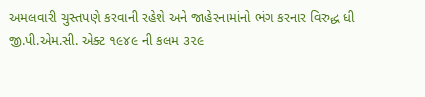અમલવારી ચુસ્તપણે કરવાની રહેશે અને જાહેરનામાંનો ભંગ કરનાર વિરુદ્ધ ધી જી.પી.એમ.સી. એક્ટ ૧૯૪૯ ની કલમ ૩૨૯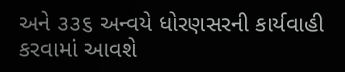અને ૩૩૬ અન્વયે ધોરણસરની કાર્યવાહી કરવામાં આવશે